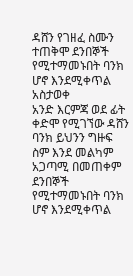ዳሸን የገዘፈ ስሙን ተጠቅሞ ደንበኞች የሚተማመኑበት ባንክ ሆኖ እንደሚቀጥል አስታወቀ
አንድ እርምጃ ወደ ፊት ቀድሞ የሚገኘው ዳሸን ባንክ ይህንን ግዙፍ ስም እንደ መልካም አጋጣሚ በመጠቀም ደንበኞች የሚተማመኑበት ባንክ ሆኖ እንደሚቀጥል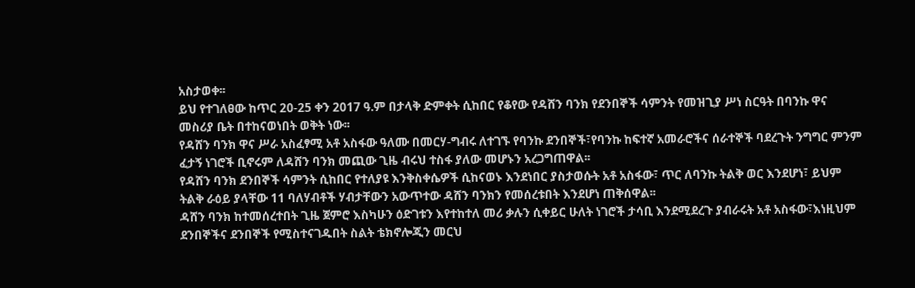አስታወቀ፡፡
ይህ የተገለፀው ከጥር 20-25 ቀን 2017 ዓ.ም በታላቅ ድምቀት ሲከበር የቆየው የዳሸን ባንክ የደንበኞች ሳምንት የመዝጊያ ሥነ ስርዓት በባንኩ ዋና መስሪያ ቤት በተከናወነበት ወቅት ነው፡፡
የዳሸን ባንክ ዋና ሥራ አስፈፃሚ አቶ አስፋው ዓለሙ በመርሃ-ግብሩ ለተገኙ የባንኩ ደንበኞች፣የባንኩ ከፍተኛ አመራሮችና ሰራተኞች ባደረጉት ንግግር ምንም ፈታኝ ነገሮች ቢኖሩም ለዳሸን ባንክ መጪው ጊዜ ብሩህ ተስፋ ያለው መሆኑን አረጋግጠዋል፡፡
የዳሸን ባንክ ደንበኞች ሳምንት ሲከበር የተለያዩ እንቅስቀሴዎች ሲከናወኑ እንደነበር ያስታወሱት አቶ አስፋው፣ ጥር ለባንኩ ትልቅ ወር እንደሆነ፣ ይህም ትልቅ ራዕይ ያላቸው 11 ባለሃብቶች ሃብታቸውን አውጥተው ዳሸን ባንክን የመሰረቱበት እንደሆነ ጠቅሰዋል፡፡
ዳሸን ባንክ ከተመሰረተበት ጊዜ ጀምሮ እስካሁን ዕድገቱን እየተከተለ መሪ ቃሉን ሲቀይር ሁለት ነገሮች ታሳቢ እንደሚደረጉ ያብራሩት አቶ አስፋው፣እነዚህም ደንበኞችና ደንበኞች የሚስተናገዱበት ስልት ቴክኖሎጂን መርህ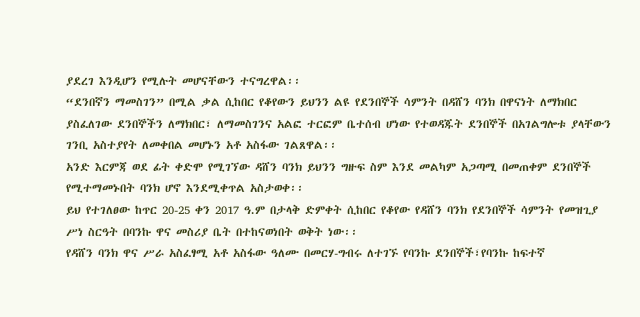ያደረገ እንዲሆን የሚሉት መሆናቸውን ተናግረዋል፡፡
“ደንበኛን ማመስገን” በሚል ቃል ሲከበር የቆየውን ይህንን ልዩ የደንበኞች ሳምንት በዳሸን ባንክ በዋናነት ለማክበር ያስፈለገው ደንበኞችን ለማክበር፣ ለማመስገንና አልፎ ተርፎም ቤተሰብ ሆነው የተወዳጁት ደንበኞች በአገልግሎቱ ያላቸውን ገንቢ አስተያየት ለመቀበል መሆኑን አቶ አስፋው ገልጸዋል፡፡
አንድ እርምጃ ወደ ፊት ቀድሞ የሚገኘው ዳሸን ባንክ ይህንን ግዙፍ ስም እንደ መልካም አጋጣሚ በመጠቀም ደንበኞች የሚተማመኑበት ባንክ ሆኖ እንደሚቀጥል አስታወቀ፡፡
ይህ የተገለፀው ከጥር 20-25 ቀን 2017 ዓ.ም በታላቅ ድምቀት ሲከበር የቆየው የዳሸን ባንክ የደንበኞች ሳምንት የመዝጊያ ሥነ ስርዓት በባንኩ ዋና መስሪያ ቤት በተከናወነበት ወቅት ነው፡፡
የዳሸን ባንክ ዋና ሥራ አስፈፃሚ አቶ አስፋው ዓለሙ በመርሃ-ግብሩ ለተገኙ የባንኩ ደንበኞች፣የባንኩ ከፍተኛ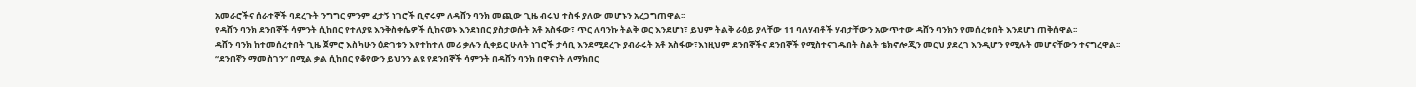አመራሮችና ሰራተኞች ባደረጉት ንግግር ምንም ፈታኝ ነገሮች ቢኖሩም ለዳሸን ባንክ መጪው ጊዜ ብሩህ ተስፋ ያለው መሆኑን አረጋግጠዋል፡፡
የዳሸን ባንክ ደንበኞች ሳምንት ሲከበር የተለያዩ እንቅስቀሴዎች ሲከናወኑ እንደነበር ያስታወሱት አቶ አስፋው፣ ጥር ለባንኩ ትልቅ ወር እንደሆነ፣ ይህም ትልቅ ራዕይ ያላቸው 11 ባለሃብቶች ሃብታቸውን አውጥተው ዳሸን ባንክን የመሰረቱበት እንደሆነ ጠቅሰዋል፡፡
ዳሸን ባንክ ከተመሰረተበት ጊዜ ጀምሮ እስካሁን ዕድገቱን እየተከተለ መሪ ቃሉን ሲቀይር ሁለት ነገሮች ታሳቢ እንደሚደረጉ ያብራሩት አቶ አስፋው፣እነዚህም ደንበኞችና ደንበኞች የሚስተናገዱበት ስልት ቴክኖሎጂን መርህ ያደረገ እንዲሆን የሚሉት መሆናቸውን ተናግረዋል፡፡
“ደንበኛን ማመስገን” በሚል ቃል ሲከበር የቆየውን ይህንን ልዩ የደንበኞች ሳምንት በዳሸን ባንክ በዋናነት ለማክበር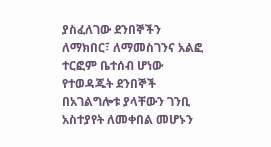ያስፈለገው ደንበኞችን ለማክበር፣ ለማመስገንና አልፎ ተርፎም ቤተሰብ ሆነው የተወዳጁት ደንበኞች በአገልግሎቱ ያላቸውን ገንቢ አስተያየት ለመቀበል መሆኑን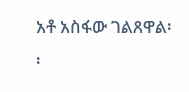አቶ አስፋው ገልጸዋል፡፡